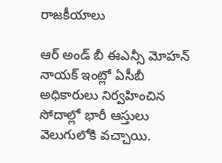రాజకీయాలు

ఆర్ అండ్ బీ ఈఎన్సీ మోహన్ నాయక్ ఇంట్లో ఏసీబీ అధికారులు నిర్వహించిన సోదాల్లో భారీ ఆస్తులు వెలుగులోకి వచ్చాయి.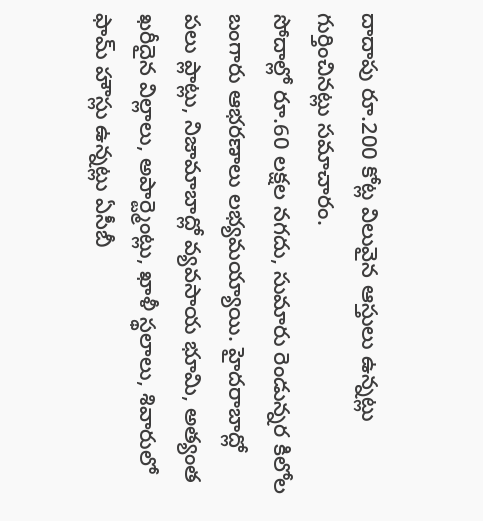దాదాపు రూ.200 కోట్ల విలువైన ఆస్తులు ఉన్నట్లు గుర్తించినట్లు సమాచారం.
సోదాల్లో రూ.60 లక్షల నగదు, సుమారు రెండున్నర కిలోల బంగారు ఆభరణాలు లభ్యమయ్యాయి. హైదరాబాద్లో పలు ప్లాట్లు, నిజామాబాద్లో వ్యవసాయ భూమి, అత్యంత ఖరీదైన విల్లాలు, అపార్ట్మెంట్లు, ఖాళీ స్థలాలు, శివారులో ఫామ్ హౌస్లు ఉన్నట్లు ఏసీబీ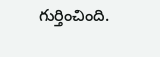గుర్తించింది.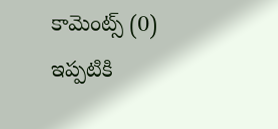కామెంట్స్ (0)
ఇప్పటికి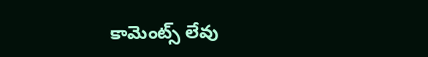కామెంట్స్ లేవు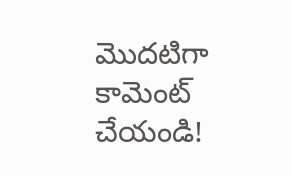మొదటిగా కామెంట్ చేయండి!